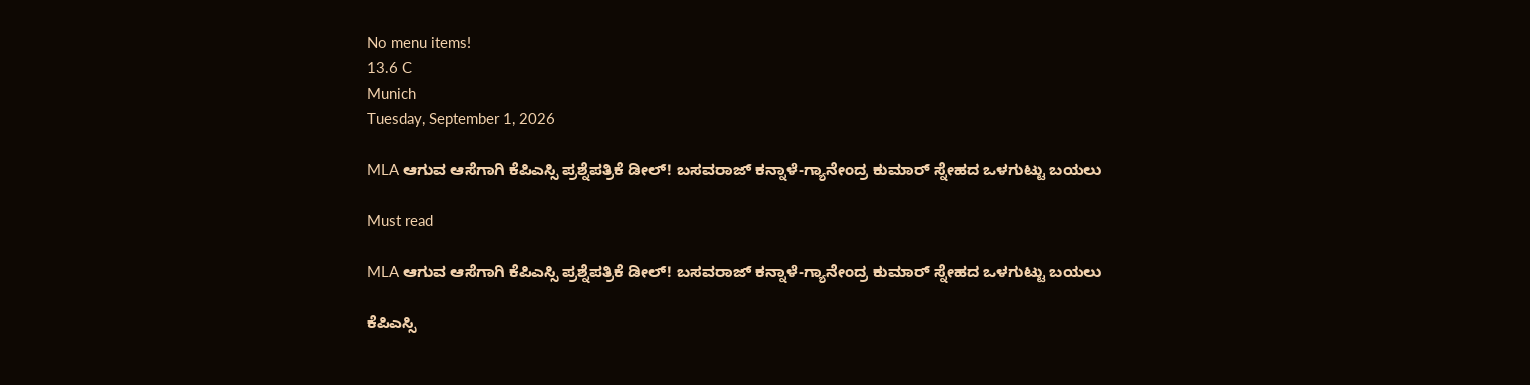No menu items!
13.6 C
Munich
Tuesday, September 1, 2026

MLA ಆಗುವ ಆಸೆಗಾಗಿ ಕೆಪಿಎಸ್ಸಿ ಪ್ರಶ್ನೆಪತ್ರಿಕೆ ಡೀಲ್! ಬಸವರಾಜ್ ಕನ್ನಾಳೆ-ಗ್ಯಾನೇಂದ್ರ ಕುಮಾರ್ ಸ್ನೇಹದ ಒಳಗುಟ್ಟು ಬಯಲು

Must read

MLA ಆಗುವ ಆಸೆಗಾಗಿ ಕೆಪಿಎಸ್ಸಿ ಪ್ರಶ್ನೆಪತ್ರಿಕೆ ಡೀಲ್! ಬಸವರಾಜ್ ಕನ್ನಾಳೆ-ಗ್ಯಾನೇಂದ್ರ ಕುಮಾರ್ ಸ್ನೇಹದ ಒಳಗುಟ್ಟು ಬಯಲು

ಕೆಪಿಎಸ್ಸಿ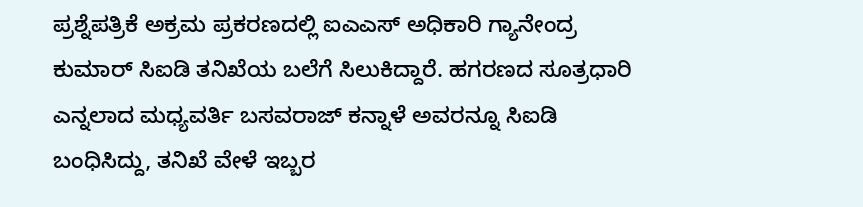ಪ್ರಶ್ನೆಪತ್ರಿಕೆ ಅಕ್ರಮ ಪ್ರಕರಣದಲ್ಲಿ ಐಎಎಸ್ ಅಧಿಕಾರಿ ಗ್ಯಾನೇಂದ್ರ ಕುಮಾರ್ ಸಿಐಡಿ ತನಿಖೆಯ ಬಲೆಗೆ ಸಿಲುಕಿದ್ದಾರೆ. ಹಗರಣದ ಸೂತ್ರಧಾರಿ ಎನ್ನಲಾದ ಮಧ್ಯವರ್ತಿ ಬಸವರಾಜ್ ಕನ್ನಾಳೆ ಅವರನ್ನೂ ಸಿಐಡಿ ಬಂಧಿಸಿದ್ದು, ತನಿಖೆ ವೇಳೆ ಇಬ್ಬರ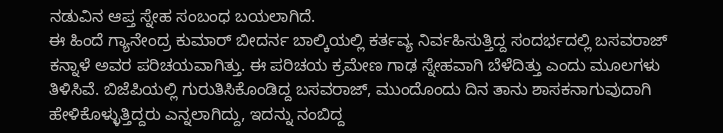ನಡುವಿನ ಆಪ್ತ ಸ್ನೇಹ ಸಂಬಂಧ ಬಯಲಾಗಿದೆ.
ಈ ಹಿಂದೆ ಗ್ಯಾನೇಂದ್ರ ಕುಮಾರ್ ಬೀದರ್ನ ಬಾಲ್ಕಿಯಲ್ಲಿ ಕರ್ತವ್ಯ ನಿರ್ವಹಿಸುತ್ತಿದ್ದ ಸಂದರ್ಭದಲ್ಲಿ ಬಸವರಾಜ್ ಕನ್ನಾಳೆ ಅವರ ಪರಿಚಯವಾಗಿತ್ತು. ಈ ಪರಿಚಯ ಕ್ರಮೇಣ ಗಾಢ ಸ್ನೇಹವಾಗಿ ಬೆಳೆದಿತ್ತು ಎಂದು ಮೂಲಗಳು ತಿಳಿಸಿವೆ. ಬಿಜೆಪಿಯಲ್ಲಿ ಗುರುತಿಸಿಕೊಂಡಿದ್ದ ಬಸವರಾಜ್, ಮುಂದೊಂದು ದಿನ ತಾನು ಶಾಸಕನಾಗುವುದಾಗಿ ಹೇಳಿಕೊಳ್ಳುತ್ತಿದ್ದರು ಎನ್ನಲಾಗಿದ್ದು, ಇದನ್ನು ನಂಬಿದ್ದ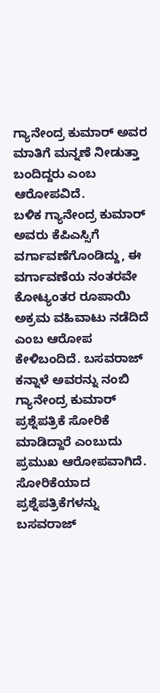ಗ್ಯಾನೇಂದ್ರ ಕುಮಾರ್ ಅವರ ಮಾತಿಗೆ ಮನ್ನಣೆ ನೀಡುತ್ತಾ ಬಂದಿದ್ದರು ಎಂಬ ಆರೋಪವಿದೆ.
ಬಳಿಕ ಗ್ಯಾನೇಂದ್ರ ಕುಮಾರ್ ಅವರು ಕೆಪಿಎಸ್ಸಿಗೆ ವರ್ಗಾವಣೆಗೊಂಡಿದ್ದು, ಈ ವರ್ಗಾವಣೆಯ ನಂತರವೇ ಕೋಟ್ಯಂತರ ರೂಪಾಯಿ ಅಕ್ರಮ ವಹಿವಾಟು ನಡೆದಿದೆ ಎಂಬ ಆರೋಪ ಕೇಳಿಬಂದಿದೆ. ಬಸವರಾಜ್ ಕನ್ನಾಳೆ ಅವರನ್ನು ನಂಬಿ ಗ್ಯಾನೇಂದ್ರ ಕುಮಾರ್ ಪ್ರಶ್ನೆಪತ್ರಿಕೆ ಸೋರಿಕೆ ಮಾಡಿದ್ದಾರೆ ಎಂಬುದು ಪ್ರಮುಖ ಆರೋಪವಾಗಿದೆ.
ಸೋರಿಕೆಯಾದ ಪ್ರಶ್ನೆಪತ್ರಿಕೆಗಳನ್ನು ಬಸವರಾಜ್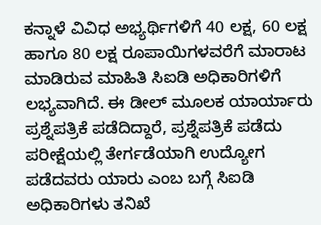ಕನ್ನಾಳೆ ವಿವಿಧ ಅಭ್ಯರ್ಥಿಗಳಿಗೆ 40 ಲಕ್ಷ, 60 ಲಕ್ಷ ಹಾಗೂ 80 ಲಕ್ಷ ರೂಪಾಯಿಗಳವರೆಗೆ ಮಾರಾಟ ಮಾಡಿರುವ ಮಾಹಿತಿ ಸಿಐಡಿ ಅಧಿಕಾರಿಗಳಿಗೆ ಲಭ್ಯವಾಗಿದೆ. ಈ ಡೀಲ್ ಮೂಲಕ ಯಾರ್ಯಾರು ಪ್ರಶ್ನೆಪತ್ರಿಕೆ ಪಡೆದಿದ್ದಾರೆ, ಪ್ರಶ್ನೆಪತ್ರಿಕೆ ಪಡೆದು ಪರೀಕ್ಷೆಯಲ್ಲಿ ತೇರ್ಗಡೆಯಾಗಿ ಉದ್ಯೋಗ ಪಡೆದವರು ಯಾರು ಎಂಬ ಬಗ್ಗೆ ಸಿಐಡಿ ಅಧಿಕಾರಿಗಳು ತನಿಖೆ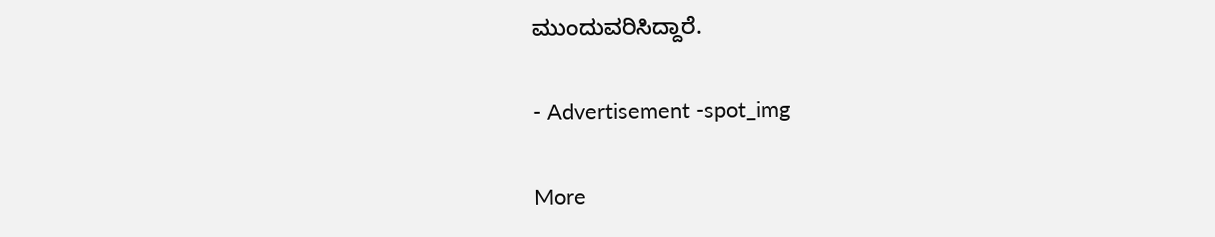ಮುಂದುವರಿಸಿದ್ದಾರೆ.

- Advertisement -spot_img

More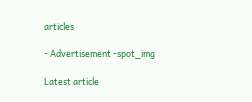articles

- Advertisement -spot_img

Latest article